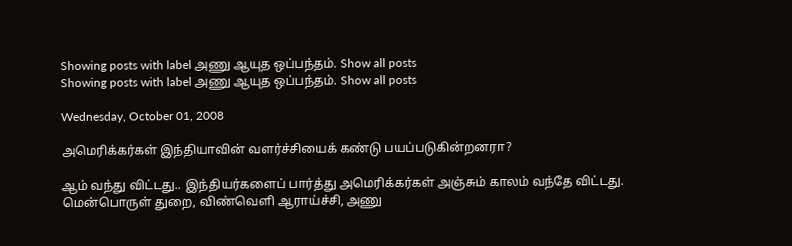Showing posts with label அணு ஆயுத ஒப்பந்தம். Show all posts
Showing posts with label அணு ஆயுத ஒப்பந்தம். Show all posts

Wednesday, October 01, 2008

அமெரிக்கர்கள் இந்தியாவின் வளர்ச்சியைக் கண்டு பயப்படுகின்றனரா?

ஆம் வந்து விட்டது.. இந்தியர்களைப் பார்த்து அமெரிக்கர்கள் அஞ்சும் காலம் வந்தே விட்டது. மென்பொருள் துறை, விண்வெளி ஆராய்ச்சி, அணு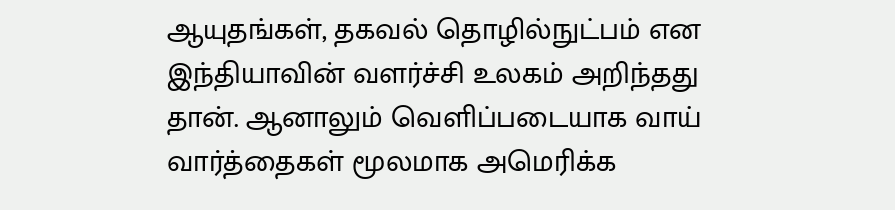ஆயுதங்கள், தகவல் தொழில்நுட்பம் என இந்தியாவின் வளர்ச்சி உலகம் அறிந்தது தான். ஆனாலும் வெளிப்படையாக வாய் வார்த்தைகள் மூலமாக அமெரிக்க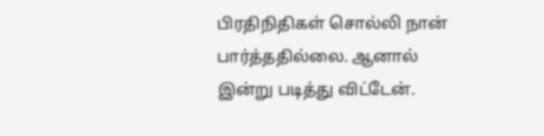பிரதிநிதிகள் சொல்லி நான் பார்த்ததில்லை. ஆனால் இன்று படித்து விட்டேன்.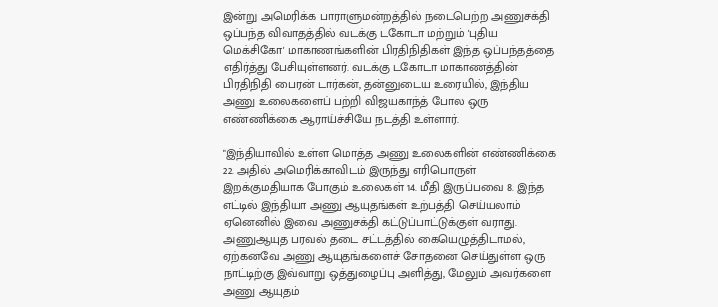இன்று அமெரிக்க பாராளுமன்றத்தில் நடைபெற்ற அணுசக்தி ஒப்பந்த விவாதத்தில் வடக்கு டகோடா மற்றும் 'புதிய மெக்சிகோ' மாகாணங்களின் பிரதிநிதிகள் இந்த ஒப்பந்தத்தை எதிர்த்து பேசியுள்ளனர். வடக்கு டகோடா மாகாணத்தின் பிரதிநிதி பைரன் டார்கன், தன்னுடைய உரையில், இந்திய அணு உலைகளைப் பற்றி விஜயகாந்த் போல ஒரு எண்ணிக்கை ஆராய்ச்சியே நடத்தி உள்ளார்.

"இந்தியாவில் உள்ள மொத்த அணு உலைகளின் எண்ணிக்கை 22. அதில் அமெரிக்காவிடம் இருந்து எரிபொருள் இறக்குமதியாக போகும் உலைகள் 14. மீதி இருப்பவை 8. இந்த எட்டில் இந்தியா அணு ஆயுதங்கள் உற்பத்தி செய்யலாம் ஏனெனில் இவை அணுசக்தி கட்டுப்பாட்டுக்குள் வராது. அணுஆயுத பரவல் தடை சட்டத்தில் கையெழுத்திடாமல், ஏற்கனவே அணு ஆயுதங்களைச் சோதனை செய்துள்ள ஒரு நாட்டிற்கு இவ்வாறு ஒத்துழைப்பு அளித்து, மேலும் அவர்களை அணு ஆயுதம்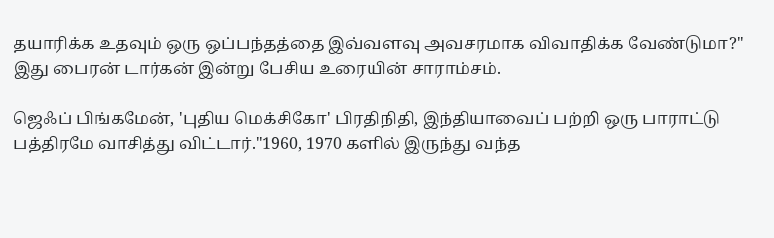தயாரிக்க உதவும் ஒரு ஒப்பந்தத்தை இவ்வளவு அவசரமாக விவாதிக்க வேண்டுமா?" இது பைரன் டார்கன் இன்று பேசிய உரையின் சாராம்சம்.

ஜெஃப் பிங்கமேன், 'புதிய மெக்சிகோ' பிரதிநிதி, இந்தியாவைப் பற்றி ஒரு பாராட்டு பத்திரமே வாசித்து விட்டார்."1960, 1970 களில் இருந்து வந்த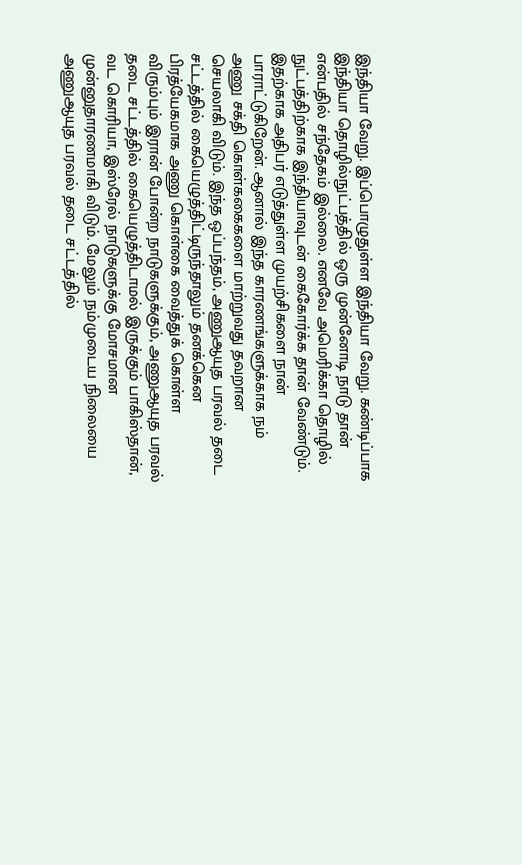இந்தியா வேறு. இப்பொழுதுள்ள இந்தியா வேறு. கண்டிப்பாக இந்தியா தொழில்நுட்பத்தில் ஒரு முன்னோடி நாடு தான் என்பதில் சந்தேகம் இல்லை. எனவே அமெரிக்கா தொழில் நுட்பத்திற்காக இந்தியாவுடன் கைகோர்க்க தான் வேண்டும். இதற்காக அதிபர் எடுத்துள்ள முயற்சிகளை நான் பாராட்டுகிறேன். ஆனால் இந்த காரணங்களுக்காக நம் அணு சக்தி கொள்ககைகளை மாற்றுவது தவறான செயலாகி விடும். இந்த ஒப்பந்தம், அணுஆயுத பரவல் தடை சட்டத்தில் கையெழுத்திட்டிருந்தாலும் தனக்கென பிரத்யேகமாக அணு கொள்கை வைத்துக் கொள்ள விரும்பும் இரான் போன்ற நாடுகளுக்கும், அணுஆயுத பரவல் தடை சட்டத்தில் கையெழுத்திடாமல் இருக்கும் பாகிஸ்தான், வட கொரியா, இஸ்ரேல் நாடுகளுக்கு மோசமான முன்னுதாரணமாகி விடும். மேலும் நம்முடைய நிலையை அணுஆயுத பரவல் தடை சட்டத்தில்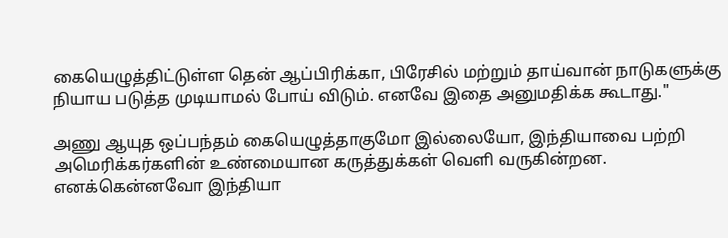கையெழுத்திட்டுள்ள தென் ஆப்பிரிக்கா, பிரேசில் மற்றும் தாய்வான் நாடுகளுக்கு நியாய படுத்த முடியாமல் போய் விடும். எனவே இதை அனுமதிக்க கூடாது."

அணு ஆயுத ஒப்பந்தம் கையெழுத்தாகுமோ இல்லையோ, இந்தியாவை பற்றி அமெரிக்கர்களின் உண்மையான கருத்துக்கள் வெளி வருகின்றன. எனக்கென்னவோ இந்தியா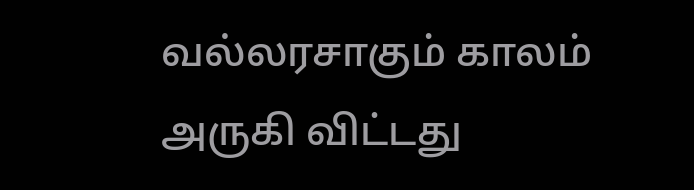வல்லரசாகும் காலம் அருகி விட்டது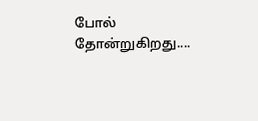போல் தோன்றுகிறது....